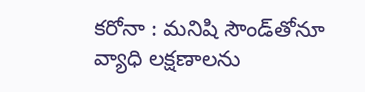కరోనా : మనిషి సౌండ్‌తోనూ వ్యాధి లక్షణాలను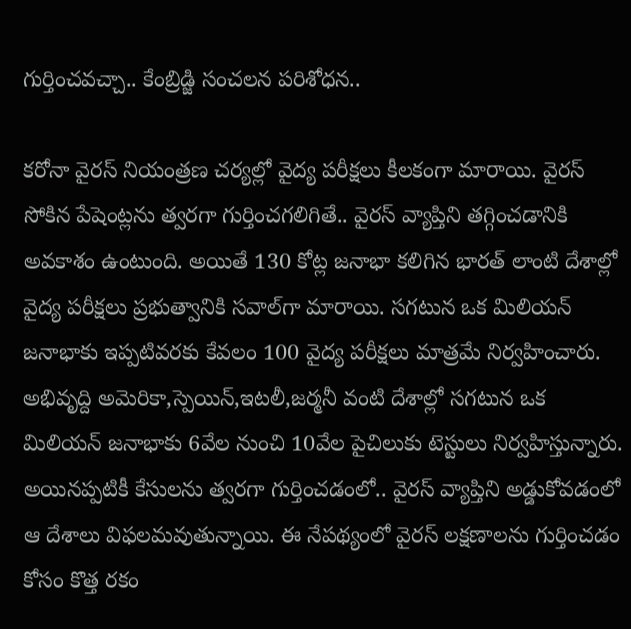గుర్తించవచ్చా.. కేంబ్రిడ్జి సంచలన పరిశోధన..

కరోనా వైరస్ నియంత్రణ చర్యల్లో వైద్య పరీక్షలు కీలకంగా మారాయి. వైరస్ సోకిన పేషెంట్లను త్వరగా గుర్తించగలిగితే.. వైరస్‌ వ్యాప్తిని తగ్గించడానికి అవకాశం ఉంటుంది. అయితే 130 కోట్ల జనాభా కలిగిన భారత్ లాంటి దేశాల్లో వైద్య పరీక్షలు ప్రభుత్వానికి సవాల్‌గా మారాయి. సగటున ఒక మిలియన్ జనాభాకు ఇప్పటివరకు కేవలం 100 వైద్య పరీక్షలు మాత్రమే నిర్వహించారు. అభివృద్ది అమెరికా,స్పెయిన్,ఇటలీ,జర్మనీ వంటి దేశాల్లో సగటున ఒక మిలియన్ జనాభాకు 6వేల నుంచి 10వేల పైచిలుకు టెస్టులు నిర్వహిస్తున్నారు. అయినప్పటికీ కేసులను త్వరగా గుర్తించడంలో.. వైరస్ వ్యాప్తిని అడ్డుకోవడంలో ఆ దేశాలు విఫలమవుతున్నాయి. ఈ నేపథ్యంలో వైరస్ లక్షణాలను గుర్తించడం కోసం కొత్త రకం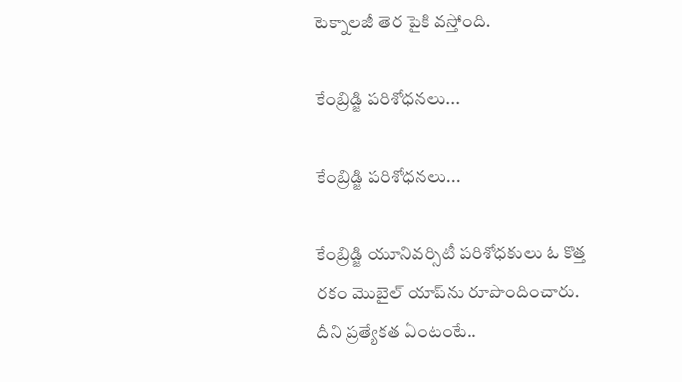టెక్నాలజీ తెర పైకి వస్తోంది.

కేంబ్రిడ్జి పరిశోధనలు...

కేంబ్రిడ్జి పరిశోధనలు...

కేంబ్రిడ్జి యూనివర్సిటీ పరిశోధకులు ఓ కొత్త రకం మొబైల్ యాప్‌ను రూపొందించారు. దీని ప్రత్యేకత ఏంటంటే..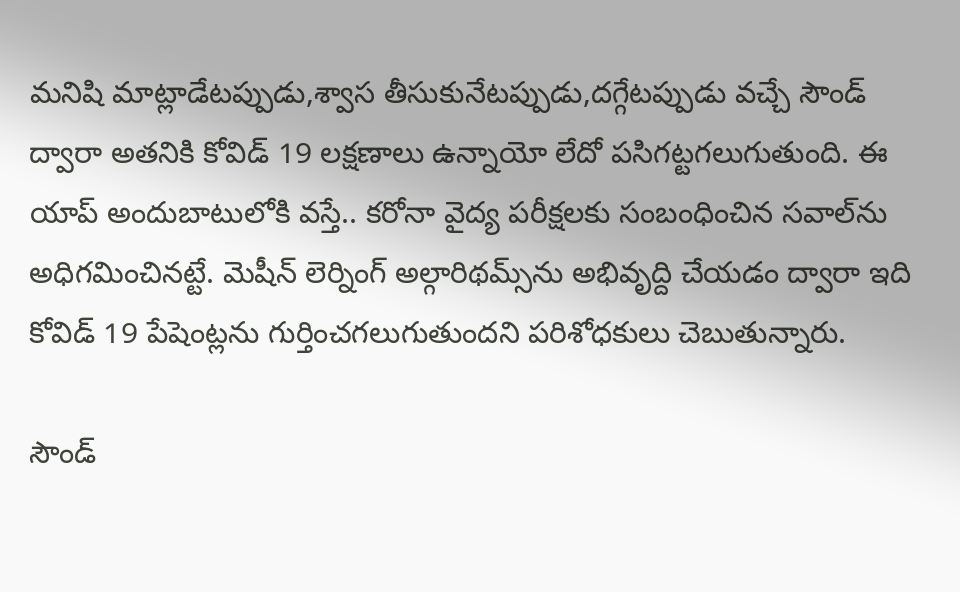మనిషి మాట్లాడేటప్పుడు,శ్వాస తీసుకునేటప్పుడు,దగ్గేటప్పుడు వచ్చే సౌండ్ ద్వారా అతనికి కోవిడ్ 19 లక్షణాలు ఉన్నాయో లేదో పసిగట్టగలుగుతుంది. ఈ యాప్ అందుబాటులోకి వస్తే.. కరోనా వైద్య పరీక్షలకు సంబంధించిన సవాల్‌ను అధిగమించినట్టే. మెషీన్ లెర్నింగ్ అల్గారిథమ్స్‌ను అభివృద్ది చేయడం ద్వారా ఇది కోవిడ్ 19 పేషెంట్లను గుర్తించగలుగుతుందని పరిశోధకులు చెబుతున్నారు.

సౌండ్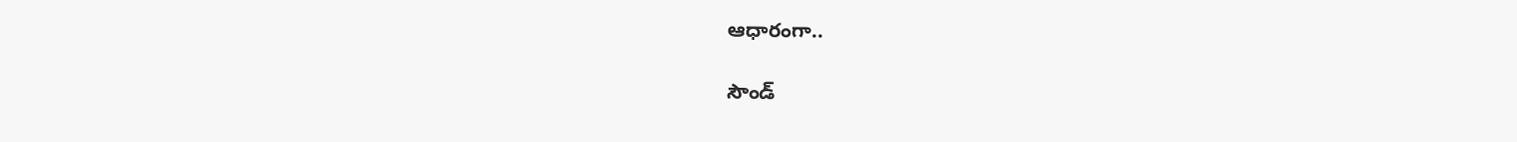ఆధారంగా..

సౌండ్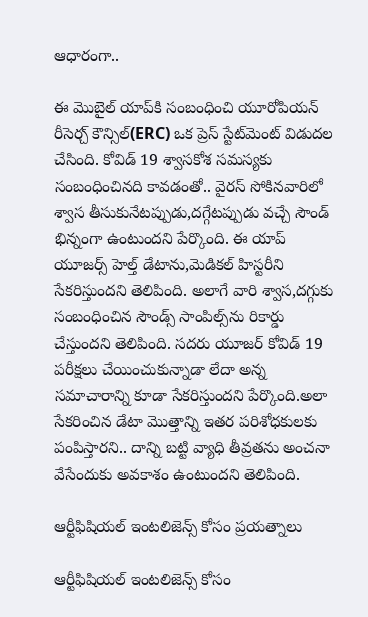ఆధారంగా..

ఈ మొబైల్ యాప్‌కి సంబంధించి యూరోపియన్ రీసెర్చ్ కౌన్సిల్(ERC) ఒక ప్రెస్ స్టేట్‌మెంట్ విడుదల చేసింది. కోవిడ్ 19 శ్వాసకోశ సమస్యకు సంబంధించినది కావడంతో.. వైరస్ సోకినవారిలో శ్వాస తీసుకునేటప్పుడు,దగ్గేటప్పుడు వచ్చే సౌండ్ భిన్నంగా ఉంటుందని పేర్కొంది. ఈ యాప్ యూజర్స్ హెల్త్ డేటాను,మెడికల్ హిస్టరీని సేకరిస్తుందని తెలిపింది. అలాగే వారి శ్వాస,దగ్గుకు సంబంధించిన సౌండ్స్ సాంపిల్స్‌ను రికార్డు చేస్తుందని తెలిపింది. సదరు యూజర్ కోవిడ్ 19 పరీక్షలు చేయించుకున్నాడా లేదా అన్న సమాచారాన్ని కూడా సేకరిస్తుందని పేర్కొంది.అలా సేకరించిన డేటా మొత్తాన్ని ఇతర పరిశోధకులకు పంపిస్తారని.. దాన్ని బట్టి వ్యాధి తీవ్రతను అంచనా వేసేందుకు అవకాశం ఉంటుందని తెలిపింది.

ఆర్టీఫిషియల్ ఇంటలిజెన్స్ కోసం ప్రయత్నాలు

ఆర్టీఫిషియల్ ఇంటలిజెన్స్ కోసం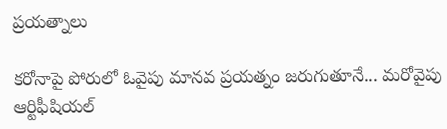ప్రయత్నాలు

కరోనాపై పోరులో ఓవైపు మానవ ప్రయత్నం జరుగుతూనే... మరోవైపు ఆర్టిఫీషియల్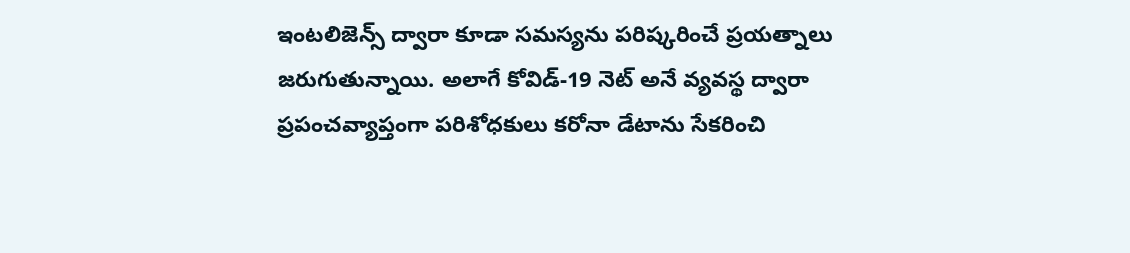ఇంటలిజెన్స్ ద్వారా కూడా సమస్యను పరిష్కరించే ప్రయత్నాలు జరుగుతున్నాయి. అలాగే కోవిడ్-19 నెట్ అనే వ్యవస్థ ద్వారా ప్రపంచవ్యాప్తంగా పరిశోధకులు కరోనా డేటాను సేకరించి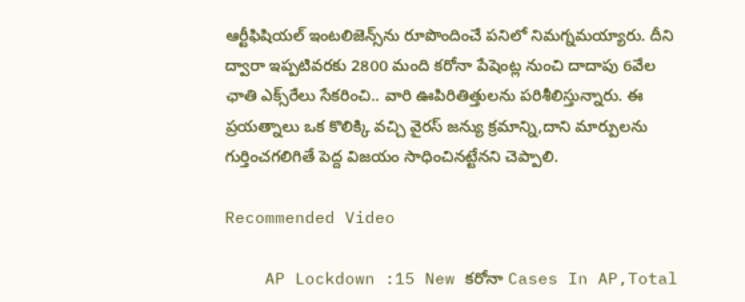ఆర్టీఫిషియల్ ఇంటలిజెన్స్‌ను రూపొందించే పనిలో నిమగ్నమయ్యారు. దీని ద్వారా ఇప్పటివరకు 2800 మంది కరోనా పేషెంట్ల నుంచి దాదాపు 6వేల ఛాతి ఎక్స్‌రేలు సేకరించి.. వారి ఊపిరితిత్తులను పరిశీలిస్తున్నారు. ఈ ప్రయత్నాలు ఒక కొలిక్కి వచ్చి వైరస్ జన్యు క్రమాన్ని,దాని మార్పులను గుర్తించగలిగితే పెద్ద విజయం సాధించినట్టేనని చెప్పాలి.

Recommended Video

    AP Lockdown :15 New కరోనా Cases In AP,Total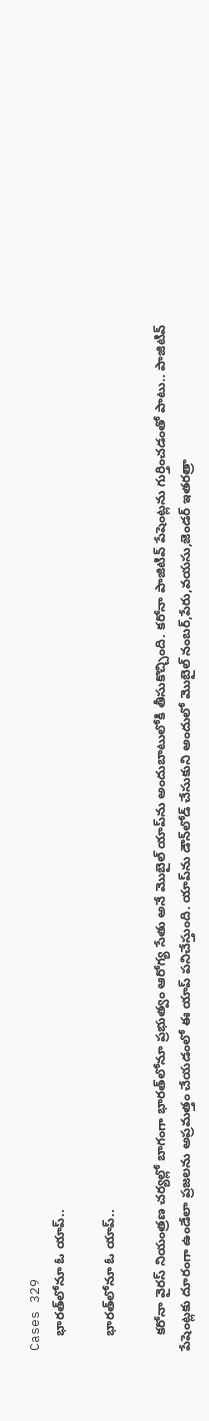Cases 329
    భారత్‌లోనూ ఓ యాప్..

    భారత్‌లోనూ ఓ యాప్..

    కరోనా వైరస్ నియంత్రణ చర్యల్లో బాగంగా భారత్‌లోనూ ప్రభుత్వం ఆరోగ్య సేతు అనే మొబైల్ యాప్‌ను అందుబాటులోకి తీసుకొచ్చింది. కరోనా పాజిటివ్ పేషెంట్లను గుర్తించడంతో పాటు.. పాజిటివ్ పేషెంట్లకు దూరంగా ఉండేలా ప్రజలను అప్రమత్తం చేయడంలో ఈ యాప్ పనిచేస్తుంది. యాప్‌ను డౌన్‌లోడ్ చేసుకుని అందులో మొబైల్ నంబర్,పేరు,వయసు,జెండర్ ఇతరత్రా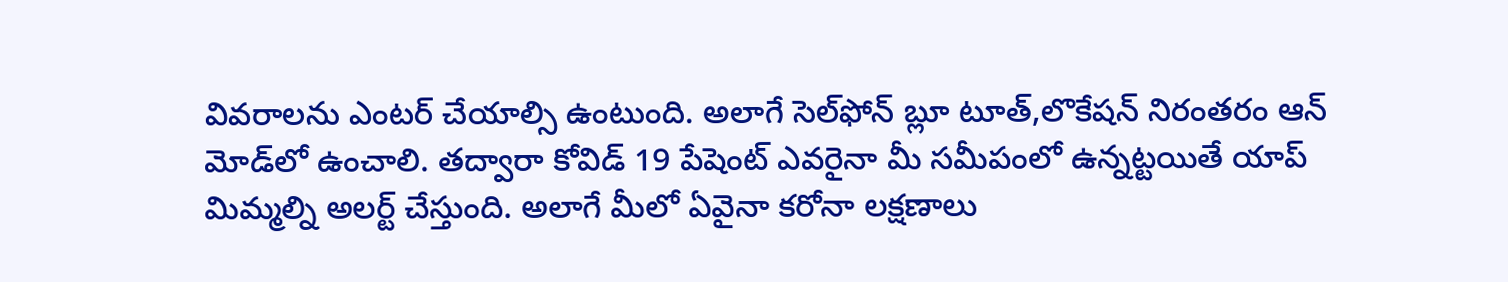వివరాలను ఎంటర్ చేయాల్సి ఉంటుంది. అలాగే సెల్‌ఫోన్ బ్లూ టూత్,లొకేషన్ నిరంతరం ఆన్ మోడ్‌లో ఉంచాలి. తద్వారా కోవిడ్ 19 పేషెంట్ ఎవరైనా మీ సమీపంలో ఉన్నట్టయితే యాప్ మిమ్మల్ని అలర్ట్ చేస్తుంది. అలాగే మీలో ఏవైనా కరోనా లక్షణాలు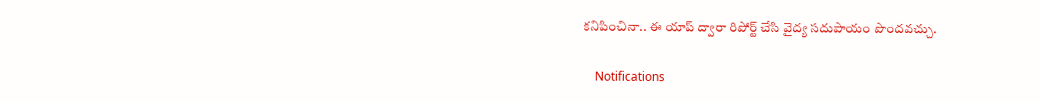కనిపించినా.. ఈ యాప్ ద్వారా రిపోర్ట్ చేసి వైద్య సదుపాయం పొందవచ్చు.

    Notifications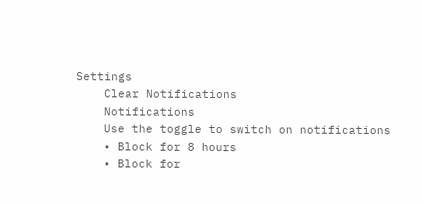Settings
    Clear Notifications
    Notifications
    Use the toggle to switch on notifications
    • Block for 8 hours
    • Block for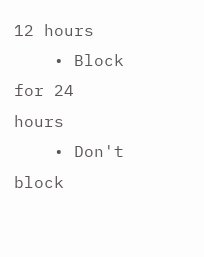12 hours
    • Block for 24 hours
    • Don't block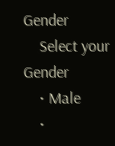Gender
    Select your Gender
    • Male
    •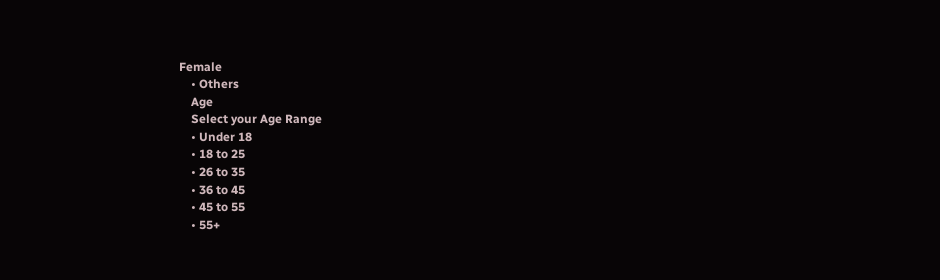Female
    • Others
    Age
    Select your Age Range
    • Under 18
    • 18 to 25
    • 26 to 35
    • 36 to 45
    • 45 to 55
    • 55+